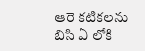ఆరె కటికలను బిసి ఏ లోకి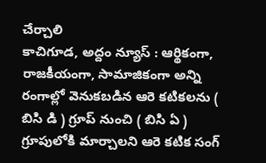చేర్చాలి
కాచిగూడ, అద్దం న్యూస్ : ఆర్థికంగా, రాజకీయంగా, సామాజికంగా అన్ని రంగాల్లో వెనుకబడిన ఆరె కటికలను ( బిసి డి ) గ్రూప్ నుంచి ( బిసి ఏ ) గ్రూపులోకి మార్చాలని ఆరె కటిక సంగ్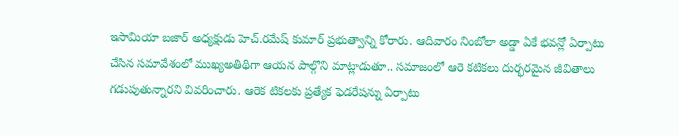ఇసామియా బజార్ అధ్యక్షుడు హెచ్.రమేష్ కుమార్ ప్రభుత్వాన్ని కోరారు. ఆదివారం నింబోలా అడ్డా ఏకే భవన్లో ఏర్పాటు చేసిన సమావేశంలో ముఖ్యఅతిథిగా ఆయన పాల్గొని మాట్లాడుతూ.. సమాజంలో ఆరె కటికలు దుర్భరమైన జీవితాలు గడుపుతున్నారని వివరించారు. ఆరెక టికలకు ప్రత్యేక ఫెడరేషన్ను ఏర్పాటు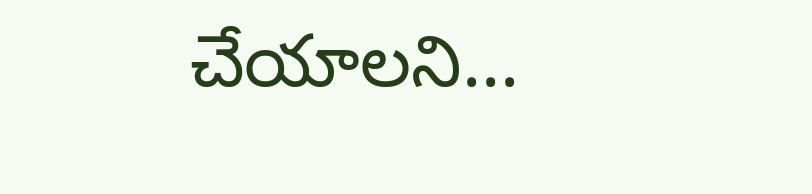చేయాలని...